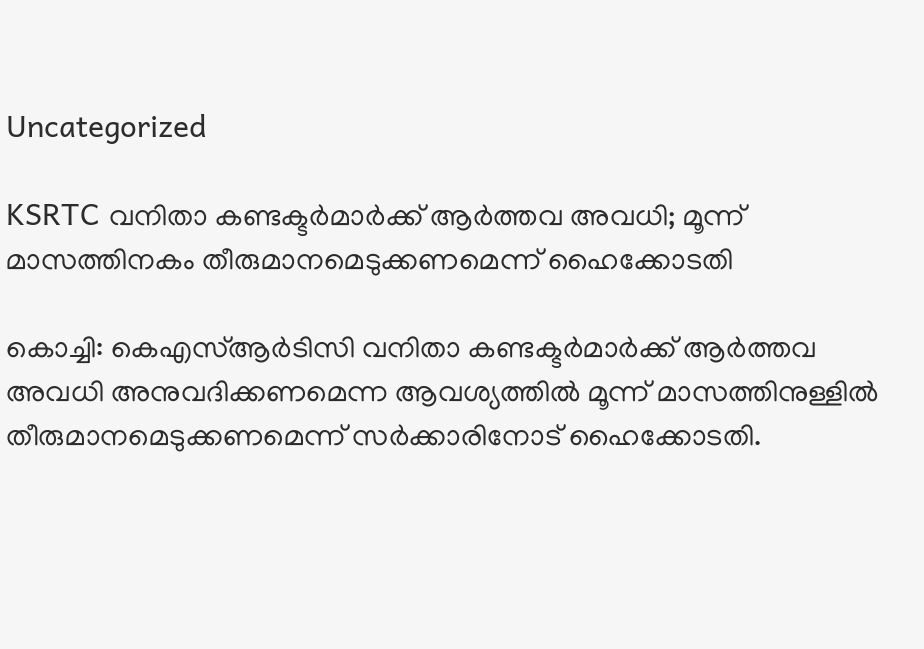Uncategorized

KSRTC വനിതാ കണ്ടക്ടര്‍മാര്‍ക്ക് ആര്‍ത്തവ അവധി; മൂന്ന് മാസത്തിനകം തീരുമാനമെടുക്കണമെന്ന് ഹൈക്കോടതി

കൊച്ചി: കെഎസ്ആര്‍ടിസി വനിതാ കണ്ടക്ടര്‍മാര്‍ക്ക് ആര്‍ത്തവ അവധി അനുവദിക്കണമെന്ന ആവശ്യത്തില്‍ മൂന്ന് മാസത്തിനുള്ളില്‍ തീരുമാനമെടുക്കണമെന്ന് സര്‍ക്കാരിനോട് ഹൈക്കോടതി.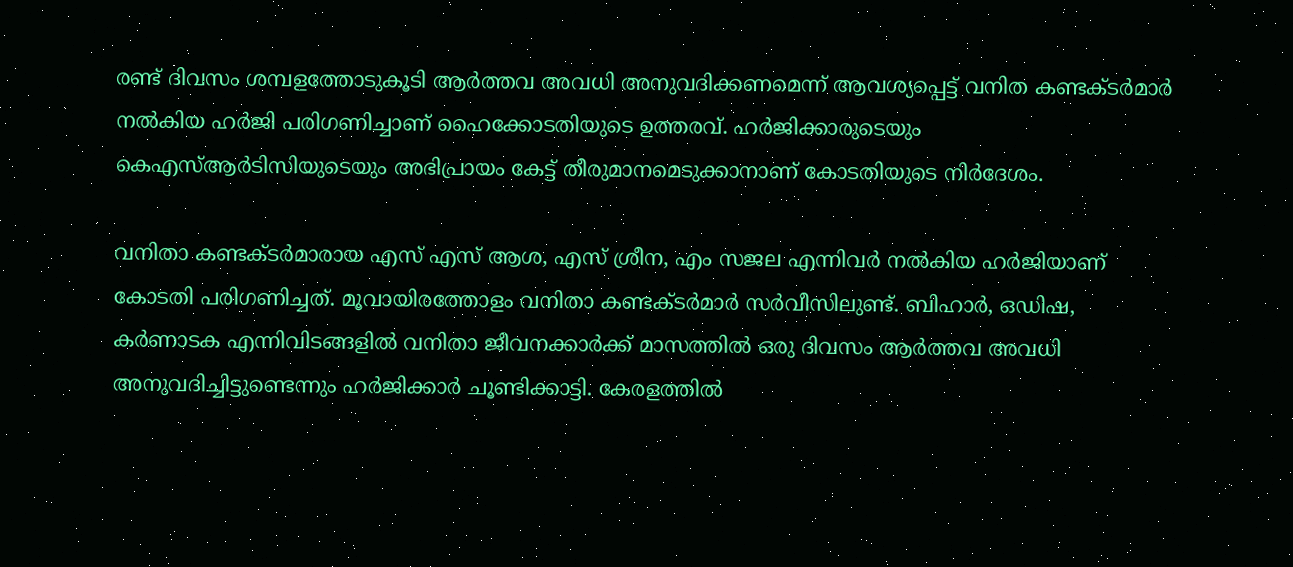രണ്ട് ദിവസം ശമ്പളത്തോടുകൂടി ആര്‍ത്തവ അവധി അനുവദിക്കണമെന്ന് ആവശ്യപ്പെട്ട് വനിത കണ്ടക്ടര്‍മാര്‍ നല്‍കിയ ഹർജി പരിഗണിച്ചാണ് ഹൈക്കോടതിയുടെ ഉത്തരവ്. ഹര്‍ജിക്കാരുടെയും കെഎസ്ആര്‍ടിസിയുടെയും അഭിപ്രായം കേട്ട് തീരുമാനമെടുക്കാനാണ് കോടതിയുടെ നിര്‍ദേശം.

വനിതാ കണ്ടക്ടര്‍മാരായ എസ് എസ് ആശ, എസ് ശ്രീന, എം സജല എന്നിവര്‍ നല്‍കിയ ഹര്‍ജിയാണ് കോടതി പരിഗണിച്ചത്. മൂവായിരത്തോളം വനിതാ കണ്ടക്ടര്‍മാര്‍ സര്‍വീസിലുണ്ട്. ബിഹാര്‍, ഒഡിഷ, കര്‍ണാടക എന്നിവിടങ്ങളില്‍ വനിതാ ജീവനക്കാര്‍ക്ക് മാസത്തില്‍ ഒരു ദിവസം ആര്‍ത്തവ അവധി അനുവദിച്ചിട്ടുണ്ടെന്നും ഹര്‍ജിക്കാര്‍ ചൂണ്ടിക്കാട്ടി. കേരളത്തില്‍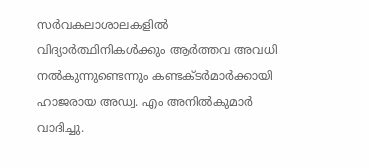സര്‍വകലാശാലകളില്‍ വിദ്യാര്‍ത്ഥിനികള്‍ക്കും ആര്‍ത്തവ അവധി നല്‍കുന്നുണ്ടെന്നും കണ്ടക്ടര്‍മാര്‍ക്കായി ഹാജരായ അഡ്വ. എം അനില്‍കുമാര്‍ വാദിച്ചു.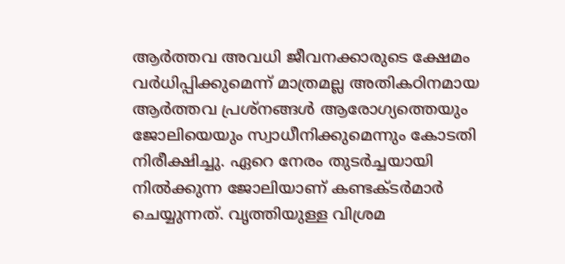ആര്‍ത്തവ അവധി ജീവനക്കാരുടെ ക്ഷേമം വര്‍ധിപ്പിക്കുമെന്ന് മാത്രമല്ല അതികഠിനമായ ആര്‍ത്തവ പ്രശ്‌നങ്ങള്‍ ആരോഗ്യത്തെയും ജോലിയെയും സ്വാധീനിക്കുമെന്നും കോടതി നിരീക്ഷിച്ചു. ഏറെ നേരം തുടര്‍ച്ചയായി നില്‍ക്കുന്ന ജോലിയാണ് കണ്ടക്ടര്‍മാര്‍ ചെയ്യുന്നത്. വൃത്തിയുള്ള വിശ്രമ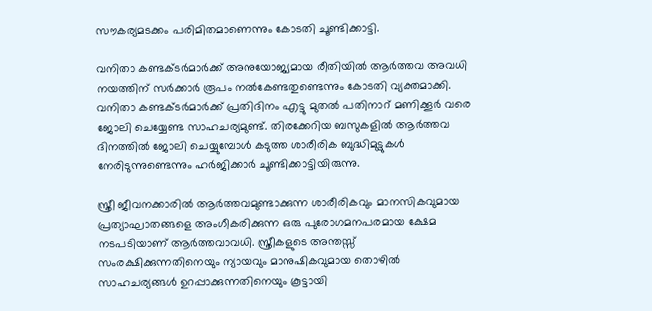സൗകര്യമടക്കം പരിമിതമാണെന്നും കോടതി ചൂണ്ടിക്കാട്ടി.

വനിതാ കണ്ടക്ടര്‍മാര്‍ക്ക് അനുയോജ്യമായ രീതിയില്‍ ആര്‍ത്തവ അവധി നയത്തിന് സര്‍ക്കാര്‍ രൂപം നല്‍കേണ്ടതുണ്ടെന്നും കോടതി വ്യക്തമാക്കി. വനിതാ കണ്ടക്ടര്‍മാര്‍ക്ക് പ്രതിദിനം എട്ടു മുതല്‍ പതിനാറ് മണിക്കൂര്‍ വരെ ജോലി ചെയ്യേണ്ട സാഹചര്യമുണ്ട്. തിരക്കേറിയ ബസുകളില്‍ ആര്‍ത്തവ ദിനത്തിൽ ജോലി ചെയ്യുമ്പോൾ കടുത്ത ശാരീരിക ബുദ്ധിമുട്ടുകള്‍ നേരിടുന്നുണ്ടെന്നും ഹര്‍ജിക്കാര്‍ ചൂണ്ടിക്കാട്ടിയിരുന്നു.

സ്ത്രീ ജീവനക്കാരില്‍ ആര്‍ത്തവമുണ്ടാക്കുന്ന ശാരീരികവും മാനസികവുമായ പ്രത്യാഘാതങ്ങളെ അംഗീകരിക്കുന്ന ഒരു പുരോഗമനപരമായ ക്ഷേമ നടപടിയാണ് ആര്‍ത്തവാവധി. സ്ത്രീകളുടെ അന്തസ്സ് സംരക്ഷിക്കുന്നതിനെയും ന്യായവും മാനുഷികവുമായ തൊഴില്‍ സാഹചര്യങ്ങള്‍ ഉറപ്പാക്കുന്നതിനെയും കൂട്ടായി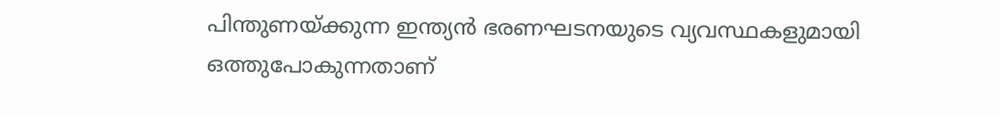പിന്തുണയ്ക്കുന്ന ഇന്ത്യന്‍ ഭരണഘടനയുടെ വ്യവസ്ഥകളുമായി ഒത്തുപോകുന്നതാണ്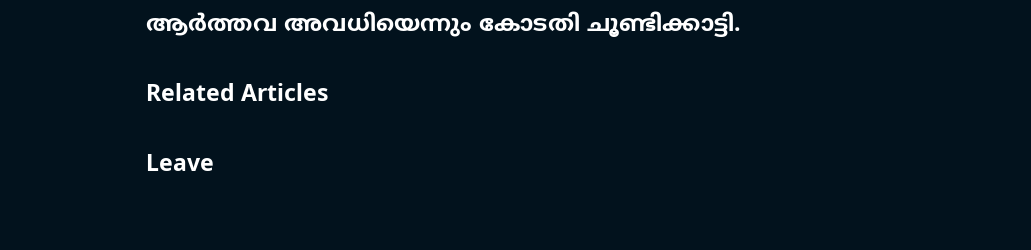ആര്‍ത്തവ അവധിയെന്നും കോടതി ചൂണ്ടിക്കാട്ടി.

Related Articles

Leave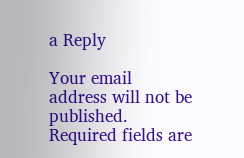a Reply

Your email address will not be published. Required fields are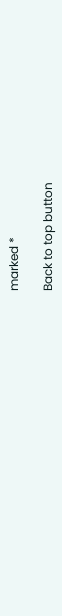marked *

Back to top button